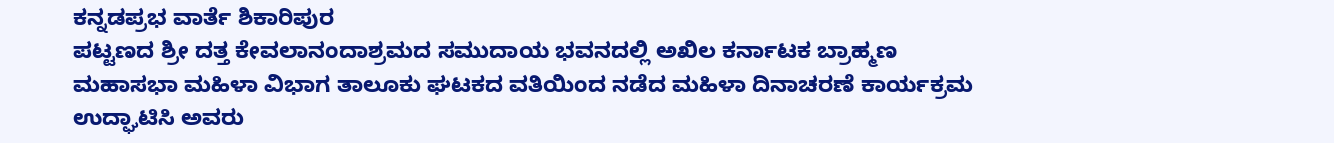ಕನ್ನಡಪ್ರಭ ವಾರ್ತೆ ಶಿಕಾರಿಪುರ
ಪಟ್ಟಣದ ಶ್ರೀ ದತ್ತ ಕೇವಲಾನಂದಾಶ್ರಮದ ಸಮುದಾಯ ಭವನದಲ್ಲಿ ಅಖಿಲ ಕರ್ನಾಟಕ ಬ್ರಾಹ್ಮಣ ಮಹಾಸಭಾ ಮಹಿಳಾ ವಿಭಾಗ ತಾಲೂಕು ಘಟಕದ ವತಿಯಿಂದ ನಡೆದ ಮಹಿಳಾ ದಿನಾಚರಣೆ ಕಾರ್ಯಕ್ರಮ ಉದ್ಘಾಟಿಸಿ ಅವರು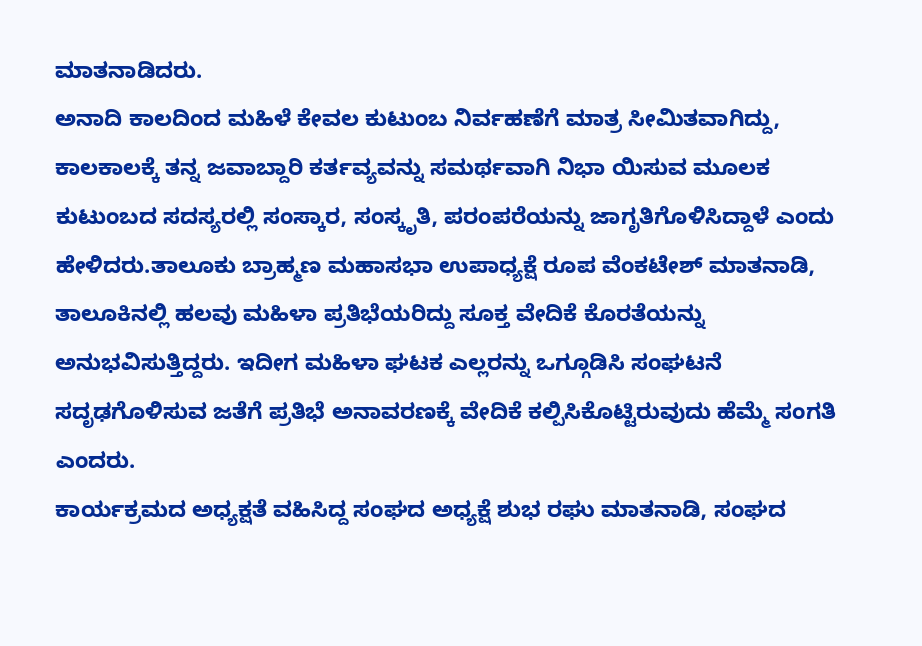ಮಾತನಾಡಿದರು.
ಅನಾದಿ ಕಾಲದಿಂದ ಮಹಿಳೆ ಕೇವಲ ಕುಟುಂಬ ನಿರ್ವಹಣೆಗೆ ಮಾತ್ರ ಸೀಮಿತವಾಗಿದ್ದು, ಕಾಲಕಾಲಕ್ಕೆ ತನ್ನ ಜವಾಬ್ದಾರಿ ಕರ್ತವ್ಯವನ್ನು ಸಮರ್ಥವಾಗಿ ನಿಭಾ ಯಿಸುವ ಮೂಲಕ ಕುಟುಂಬದ ಸದಸ್ಯರಲ್ಲಿ ಸಂಸ್ಕಾರ, ಸಂಸ್ಕೃತಿ, ಪರಂಪರೆಯನ್ನು ಜಾಗೃತಿಗೊಳಿಸಿದ್ದಾಳೆ ಎಂದು ಹೇಳಿದರು.ತಾಲೂಕು ಬ್ರಾಹ್ಮಣ ಮಹಾಸಭಾ ಉಪಾಧ್ಯಕ್ಷೆ ರೂಪ ವೆಂಕಟೇಶ್ ಮಾತನಾಡಿ, ತಾಲೂಕಿನಲ್ಲಿ ಹಲವು ಮಹಿಳಾ ಪ್ರತಿಭೆಯರಿದ್ದು ಸೂಕ್ತ ವೇದಿಕೆ ಕೊರತೆಯನ್ನು ಅನುಭವಿಸುತ್ತಿದ್ದರು. ಇದೀಗ ಮಹಿಳಾ ಘಟಕ ಎಲ್ಲರನ್ನು ಒಗ್ಗೂಡಿಸಿ ಸಂಘಟನೆ ಸದೃಢಗೊಳಿಸುವ ಜತೆಗೆ ಪ್ರತಿಭೆ ಅನಾವರಣಕ್ಕೆ ವೇದಿಕೆ ಕಲ್ಪಿಸಿಕೊಟ್ಟಿರುವುದು ಹೆಮ್ಮೆ ಸಂಗತಿ ಎಂದರು.
ಕಾರ್ಯಕ್ರಮದ ಅಧ್ಯಕ್ಷತೆ ವಹಿಸಿದ್ದ ಸಂಘದ ಅಧ್ಯಕ್ಷೆ ಶುಭ ರಘು ಮಾತನಾಡಿ, ಸಂಘದ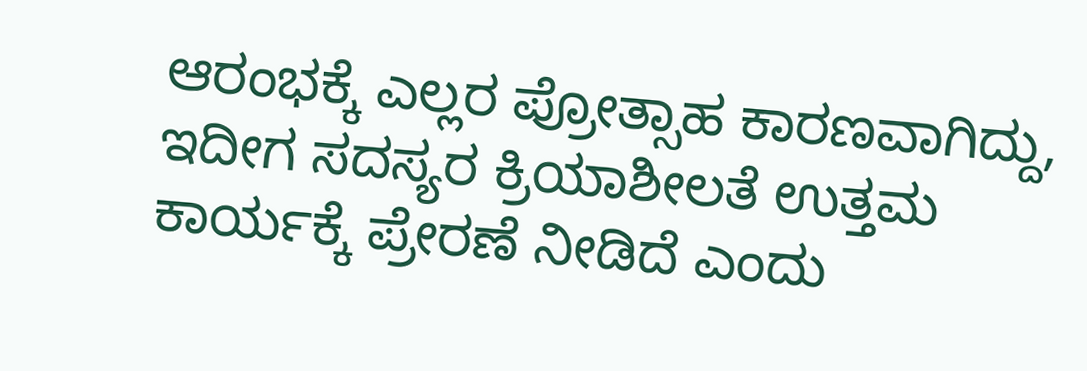ಆರಂಭಕ್ಕೆ ಎಲ್ಲರ ಪ್ರೋತ್ಸಾಹ ಕಾರಣವಾಗಿದ್ದು, ಇದೀಗ ಸದಸ್ಯರ ಕ್ರಿಯಾಶೀಲತೆ ಉತ್ತಮ ಕಾರ್ಯಕ್ಕೆ ಪ್ರೇರಣೆ ನೀಡಿದೆ ಎಂದು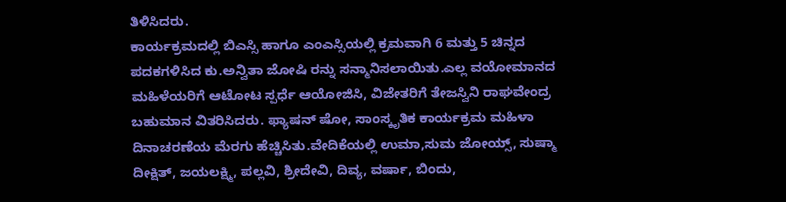ತಿಳಿಸಿದರು.
ಕಾರ್ಯಕ್ರಮದಲ್ಲಿ ಬಿಎಸ್ಸಿ ಹಾಗೂ ಎಂಎಸ್ಸಿಯಲ್ಲಿ ಕ್ರಮವಾಗಿ 6 ಮತ್ತು 5 ಚಿನ್ನದ ಪದಕಗಳಿಸಿದ ಕು.ಅನ್ವಿತಾ ಜೋಷಿ ರನ್ನು ಸನ್ಮಾನಿಸಲಾಯಿತು.ಎಲ್ಲ ವಯೋಮಾನದ ಮಹಿಳೆಯರಿಗೆ ಆಟೋಟ ಸ್ಪರ್ಧೆ ಆಯೋಜಿಸಿ, ವಿಜೇತರಿಗೆ ತೇಜಸ್ವಿನಿ ರಾಘವೇಂದ್ರ ಬಹುಮಾನ ವಿತರಿಸಿದರು. ಫ್ಯಾಷನ್ ಷೋ, ಸಾಂಸ್ಕೃತಿಕ ಕಾರ್ಯಕ್ರಮ ಮಹಿಳಾ ದಿನಾಚರಣೆಯ ಮೆರಗು ಹೆಚ್ಚಿಸಿತು.ವೇದಿಕೆಯಲ್ಲಿ ಉಮಾ,ಸುಮ ಜೋಯ್ಸ್, ಸುಷ್ಮಾ ದೀಕ್ಷಿತ್, ಜಯಲಕ್ಷ್ಮಿ, ಪಲ್ಲವಿ, ಶ್ರೀದೇವಿ, ದಿವ್ಯ, ವರ್ಷಾ, ಬಿಂದು,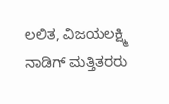ಲಲಿತ, ವಿಜಯಲಕ್ಷ್ಮಿ ನಾಡಿಗ್ ಮತ್ತಿತರರು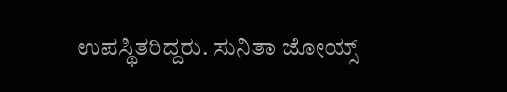ಉಪಸ್ಥಿತರಿದ್ದರು. ಸುನಿತಾ ಜೋಯ್ಸ್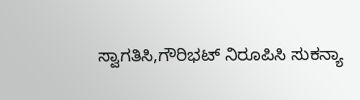ಸ್ವಾಗತಿಸಿ,ಗೌರಿಭಟ್ ನಿರೂಪಿಸಿ ಸುಕನ್ಯಾ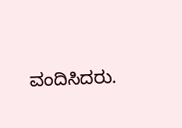ವಂದಿಸಿದರು.